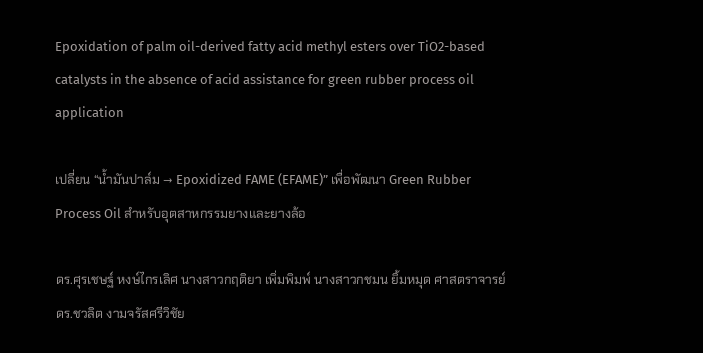Epoxidation of palm oil-derived fatty acid methyl esters over TiO2-based catalysts in the absence of acid assistance for green rubber process oil application

เปลี่ยน “น้ำมันปาล์ม → Epoxidized FAME (EFAME)” เพื่อพัฒนา Green Rubber Process Oil สำหรับอุตสาหกรรมยางและยางล้อ

ดร.ศุรเชษฐ์ หงษ์ไกรเลิศ นางสาวกฤติยา เพิ่มพิมพ์ นางสาวกชมน ยิ้มหมุด ศาสตราจารย์ ดร.ชวลิต งามจรัสศรีวิชัย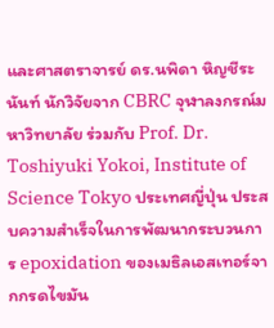และศาสตราจารย์ ดร.นพิดา หิญชีระนันท์ นักวิจัยจาก CBRC จุฬาลงกรณ์มหาวิทยาลัย ร่วมกับ Prof. Dr. Toshiyuki Yokoi, Institute of Science Tokyo ประเทศญี่ปุ่น ประสบความสำเร็จในการพัฒนากระบวนการ epoxidation ของเมธิลเอสเทอร์จากกรดไขมัน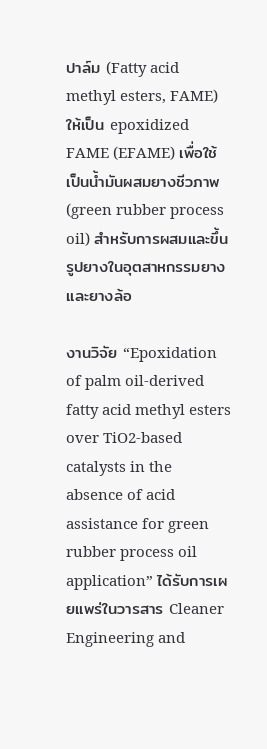ปาล์ม (Fatty acid methyl esters, FAME) ให้เป็น epoxidized FAME (EFAME) เพื่อใช้เป็นน้ำมันผสมยางชีวภาพ (green rubber process oil) สำหรับการผสมและขึ้นรูปยางในอุตสาหกรรมยางและยางล้อ

งานวิจัย “Epoxidation of palm oil-derived fatty acid methyl esters over TiO2-based catalysts in the absence of acid assistance for green rubber process oil application” ได้รับการเผยแพร่ในวารสาร Cleaner Engineering and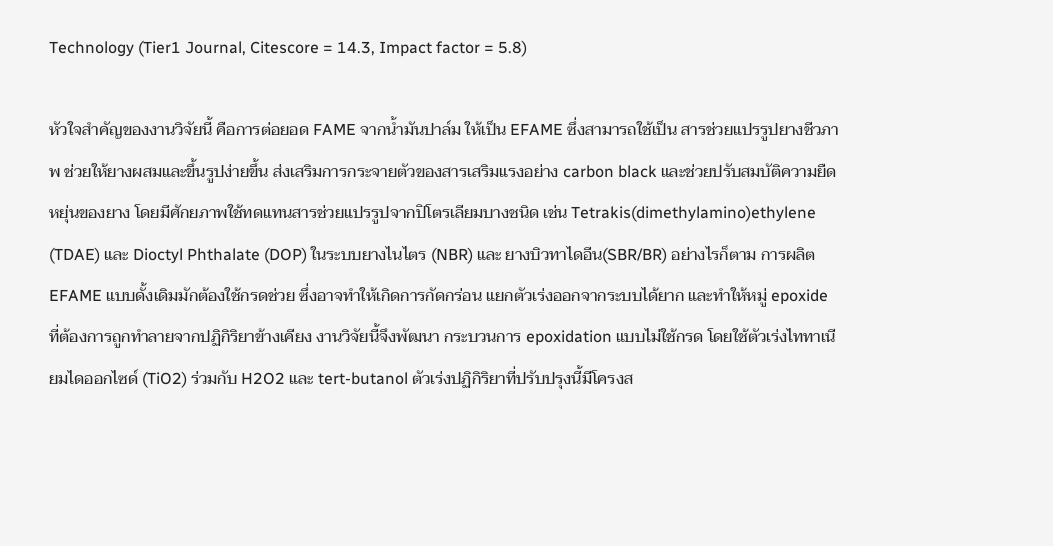Technology (Tier1 Journal, Citescore = 14.3, Impact factor = 5.8)

หัวใจสำคัญของงานวิจัยนี้ คือการต่อยอด FAME จากน้ำมันปาล์ม ให้เป็น EFAME ซึ่งสามารถใช้เป็น สารช่วยแปรรูปยางชีวภาพ ช่วยให้ยางผสมและขึ้นรูปง่ายขึ้น ส่งเสริมการกระจายตัวของสารเสริมแรงอย่าง carbon black และช่วยปรับสมบัติความยืดหยุ่นของยาง โดยมีศักยภาพใช้ทดแทนสารช่วยแปรรูปจากปิโตรเลียมบางชนิด เช่น Tetrakis(dimethylamino)ethylene (TDAE) และ Dioctyl Phthalate (DOP) ในระบบยางไนไตร (NBR) และ ยางบิวทาไดอีน(SBR/BR) อย่างไรก็ตาม การผลิต EFAME แบบดั้งเดิมมักต้องใช้กรดช่วย ซึ่งอาจทำให้เกิดการกัดกร่อน แยกตัวเร่งออกจากระบบได้ยาก และทำให้หมู่ epoxide ที่ต้องการถูกทำลายจากปฏิกิริยาข้างเคียง งานวิจัยนี้จึงพัฒนา กระบวนการ epoxidation แบบไม่ใช้กรด โดยใช้ตัวเร่งไททาเนียมไดออกไซด์ (TiO2) ร่วมกับ H2O2 และ tert-butanol ตัวเร่งปฏิกิริยาที่ปรับปรุงนี้มีโครงส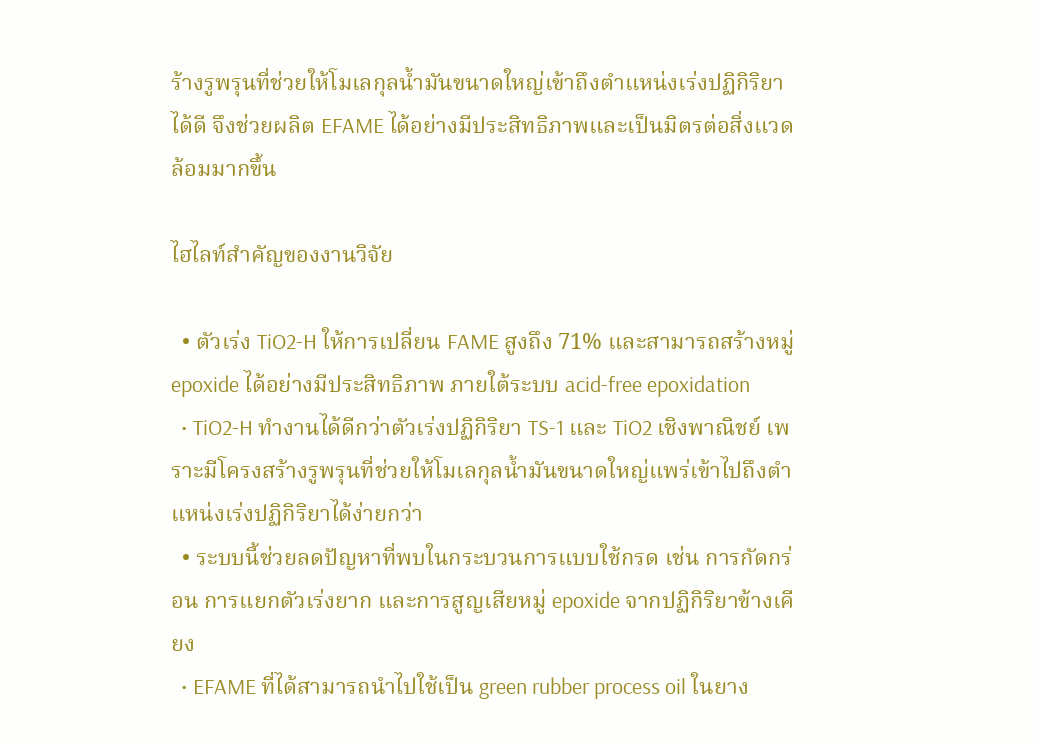ร้างรูพรุนที่ช่วยให้โมเลกุลน้ำมันขนาดใหญ่เข้าถึงตำแหน่งเร่งปฏิกิริยาได้ดี จึงช่วยผลิต EFAME ได้อย่างมีประสิทธิภาพและเป็นมิตรต่อสิ่งแวดล้อมมากขึ้น

ไฮไลท์สำคัญของงานวิจัย

  • ตัวเร่ง TiO2-H ให้การเปลี่ยน FAME สูงถึง 71% และสามารถสร้างหมู่ epoxide ได้อย่างมีประสิทธิภาพ ภายใต้ระบบ acid-free epoxidation
  • TiO2-H ทำงานได้ดีกว่าตัวเร่งปฏิกิริยา TS-1 และ TiO2 เชิงพาณิชย์ เพราะมีโครงสร้างรูพรุนที่ช่วยให้โมเลกุลน้ำมันขนาดใหญ่แพร่เข้าไปถึงตำแหน่งเร่งปฏิกิริยาได้ง่ายกว่า
  • ระบบนี้ช่วยลดปัญหาที่พบในกระบวนการแบบใช้กรด เช่น การกัดกร่อน การแยกตัวเร่งยาก และการสูญเสียหมู่ epoxide จากปฏิกิริยาข้างเคียง
  • EFAME ที่ได้สามารถนำไปใช้เป็น green rubber process oil ในยาง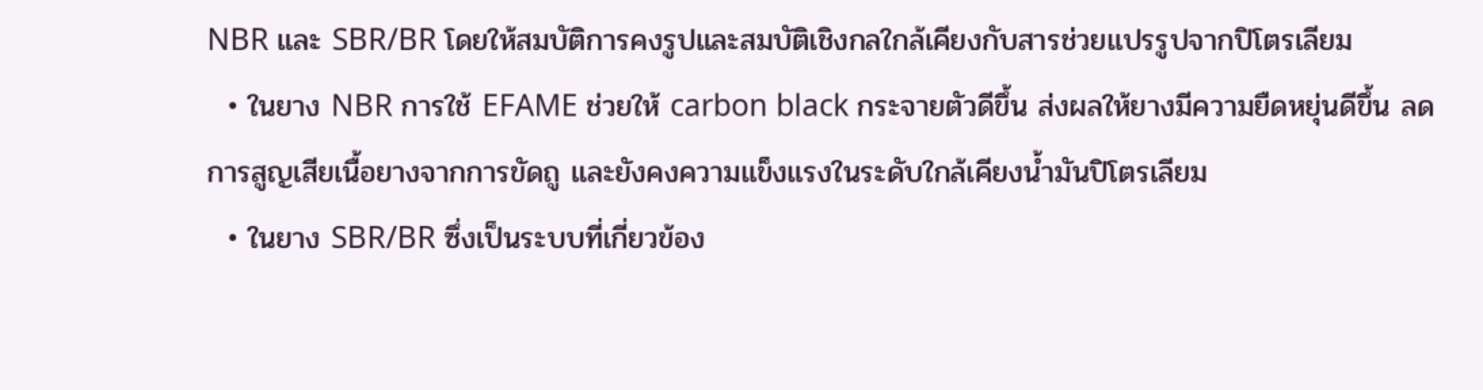NBR และ SBR/BR โดยให้สมบัติการคงรูปและสมบัติเชิงกลใกล้เคียงกับสารช่วยแปรรูปจากปิโตรเลียม
  • ในยาง NBR การใช้ EFAME ช่วยให้ carbon black กระจายตัวดีขึ้น ส่งผลให้ยางมีความยืดหยุ่นดีขึ้น ลดการสูญเสียเนื้อยางจากการขัดถู และยังคงความแข็งแรงในระดับใกล้เคียงน้ำมันปิโตรเลียม
  • ในยาง SBR/BR ซึ่งเป็นระบบที่เกี่ยวข้อง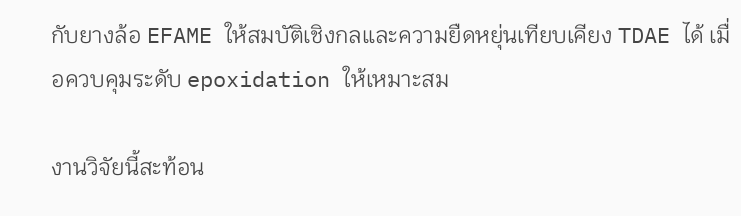กับยางล้อ EFAME ให้สมบัติเชิงกลและความยืดหยุ่นเทียบเคียง TDAE ได้ เมื่อควบคุมระดับ epoxidation ให้เหมาะสม

งานวิจัยนี้สะท้อน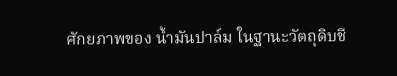ศักยภาพของ น้ำมันปาล์ม ในฐานะวัตถุดิบชี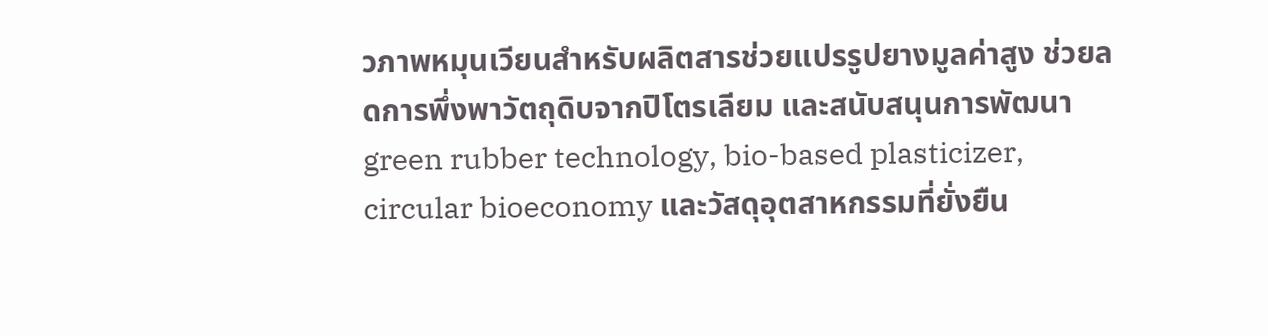วภาพหมุนเวียนสำหรับผลิตสารช่วยแปรรูปยางมูลค่าสูง ช่วยลดการพึ่งพาวัตถุดิบจากปิโตรเลียม และสนับสนุนการพัฒนา green rubber technology, bio-based plasticizer, circular bioeconomy และวัสดุอุตสาหกรรมที่ยั่งยืน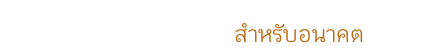สำหรับอนาคต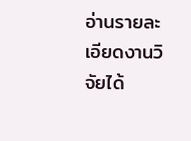อ่านรายละเอียดงานวิจัยได้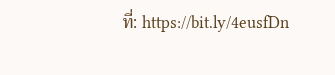ที่: https://bit.ly/4eusfDn